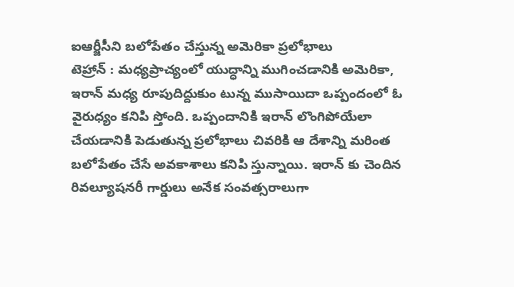ఐఆర్జీసీని బలోపేతం చేస్తున్న అమెరికా ప్రలోభాలు
టెహ్రాన్ : మధ్యప్రాచ్యంలో యుద్ధాన్ని ముగించడానికి అమెరికా, ఇరాన్ మధ్య రూపుదిద్దుకుం టున్న ముసాయిదా ఒప్పందంలో ఓ వైరుధ్యం కనిపి స్తోంది. ఒప్పందానికి ఇరాన్ లొంగిపోయేలా చేయడానికి పెడుతున్న ప్రలోభాలు చివరికి ఆ దేశాన్ని మరింత బలోపేతం చేసే అవకాశాలు కనిపి స్తున్నాయి. ఇరాన్ కు చెందిన రివల్యూషనరీ గార్డులు అనేక సంవత్సరాలుగా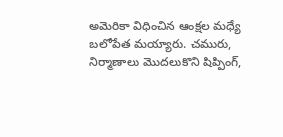అమెరికా విధించిన ఆంక్షల మధ్యే బలోపేత మయ్యారు. చమురు, నిర్మాణాలు మొదలుకొని షిప్పింగ్,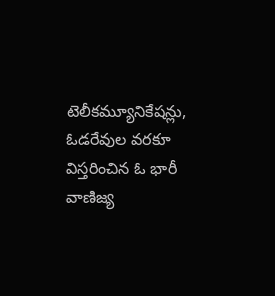టెలీకమ్యూనికేషన్లు, ఓడరేవుల వరకూ విస్తరించిన ఓ భారీ వాణిజ్య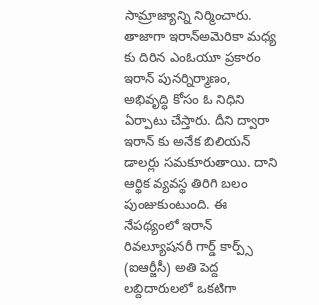సామ్రాజ్యాన్ని నిర్మించారు. తాజాగా ఇరాన్అమెరికా మధ్య కు దిరిన ఎంఓయూ ప్రకారం ఇరాన్ పునర్నిర్మాణం, అభివృద్ధి కోసం ఓ నిధిని ఏర్పాటు చేస్తారు. దీని ద్వారా ఇరాన్ కు అనేక బిలియన్ డాలర్లు సమకూరుతాయి. దాని ఆర్థిక వ్యవస్థ తిరిగి బలం పుంజుకుంటుంది. ఈ నేపథ్యంలో ఇరాన్ రివల్యూషనరీ గార్డ్ కార్ప్స్ (ఐఆర్జీసీ) అతి పెద్ద లబ్దిదారులలో ఒకటిగా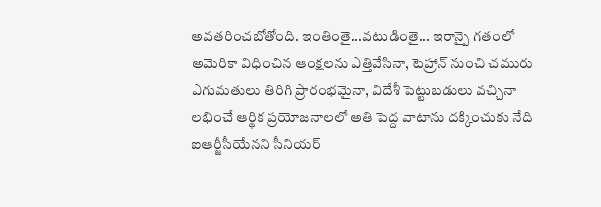అవతరించబోతోంది. ఇంతింతై...వటుడింతై... ఇరాన్పై గతంలో అమెరికా విధించిన ఆంక్షలను ఎత్తివేసినా, టెహ్రాన్ నుంచి చమురు ఎగుమతులు తిరిగి ప్రారంభమైనా, విదేశీ పెట్టుబడులు వచ్చినా లభించే ఆర్థిక ప్రయోజనాలలో అతి పెద్ద వాటాను దక్కించుకు నేది ఐఆర్జీసీయేనని సీనియర్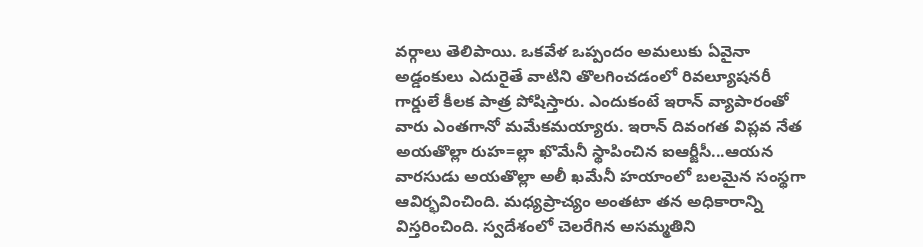వర్గాలు తెలిపాయి. ఒకవేళ ఒప్పందం అమలుకు ఏవైనా అడ్డంకులు ఎదురైతే వాటిని తొలగించడంలో రివల్యూషనరీ గార్డులే కీలక పాత్ర పోషిస్తారు. ఎందుకంటే ఇరాన్ వ్యాపారంతో వారు ఎంతగానో మమేకమయ్యారు. ఇరాన్ దివంగత విప్లవ నేత అయతొల్లా రుహ=ల్లా ఖొమేనీ స్థాపించిన ఐఆర్జీసీ...ఆయన వారసుడు అయతొల్లా అలీ ఖమేనీ హయాంలో బలమైన సంస్థగా ఆవిర్భవించింది. మధ్యప్రాచ్యం అంతటా తన అధికారాన్ని విస్తరించింది. స్వదేశంలో చెలరేగిన అసమ్మతిని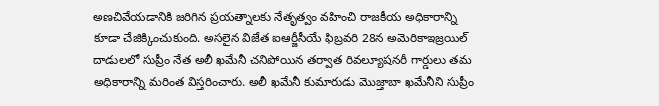అణచివేయడానికి జరిగిన ప్రయత్నాలకు నేతృత్వం వహించి రాజకీయ అధికారాన్ని కూడా చేజిక్కించుకుంది. అసలైన విజేత ఐఆర్జీసీయే ఫిబ్రవరి 28న అమెరికాఇజ్రయిల్ దాడులలో సుప్రీం నేత అలీ ఖమేనీ చనిపోయిన తర్వాత రివల్యూషనరీ గార్డులు తమ అధికారాన్ని మరింత విస్తరించారు. అలీ ఖమేనీ కుమారుడు మొజ్తాబా ఖమేనీని సుప్రీం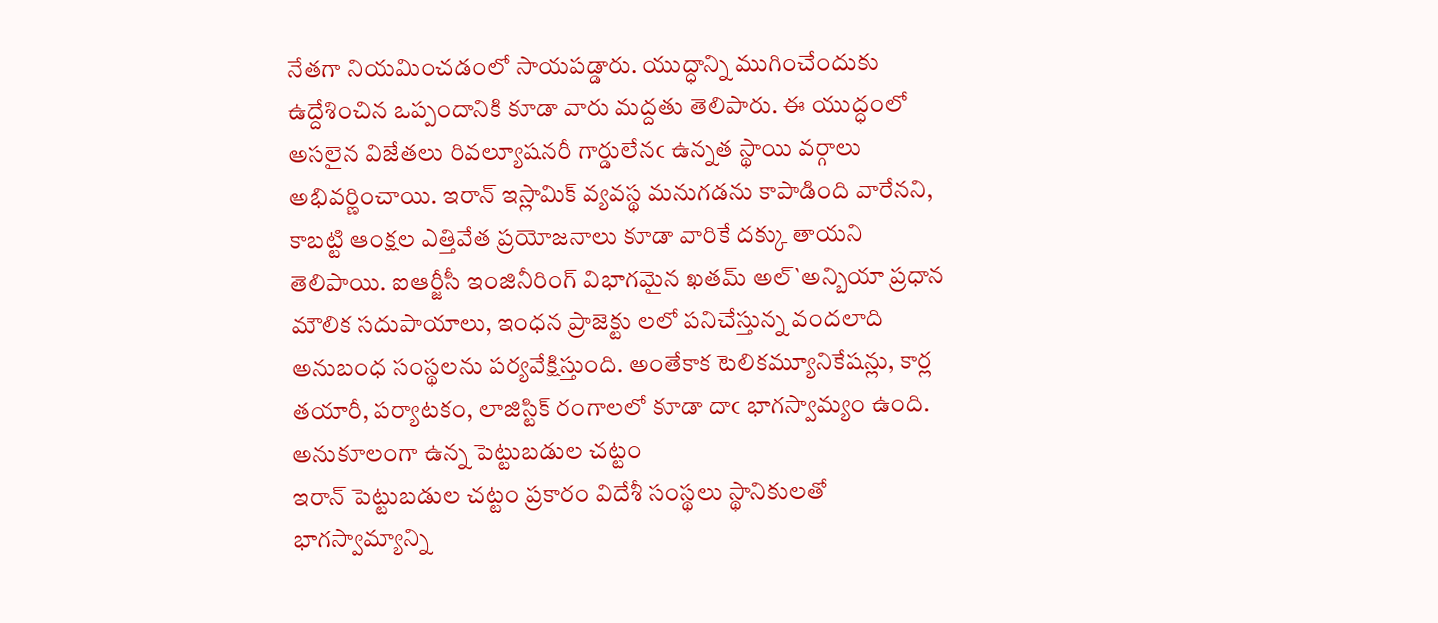నేతగా నియమించడంలో సాయపడ్డారు. యుద్ధాన్ని ముగించేందుకు ఉద్దేశించిన ఒప్పందానికి కూడా వారు మద్దతు తెలిపారు. ఈ యుద్ధంలో అసలైన విజేతలు రివల్యూషనరీ గార్డులేనఁ ఉన్నత స్థాయి వర్గాలు అభివర్ణించాయి. ఇరాన్ ఇస్లామిక్ వ్యవస్థ మనుగడను కాపాడింది వారేనని, కాబట్టి ఆంక్షల ఎత్తివేత ప్రయోజనాలు కూడా వారికే దక్కు తాయని తెలిపాయి. ఐఆర్జీసీ ఇంజినీరింగ్ విభాగమైన ఖతమ్ అల్`అన్బియా ప్రధాన మౌలిక సదుపాయాలు, ఇంధన ప్రాజెక్టు లలో పనిచేస్తున్న వందలాది అనుబంధ సంస్థలను పర్యవేక్షిస్తుంది. అంతేకాక టెలికమ్యూనికేషన్లు, కార్ల తయారీ, పర్యాటకం, లాజిస్టిక్ రంగాలలో కూడా దాఁ భాగస్వామ్యం ఉంది.
అనుకూలంగా ఉన్న పెట్టుబడుల చట్టం
ఇరాన్ పెట్టుబడుల చట్టం ప్రకారం విదేశీ సంస్థలు స్థానికులతో భాగస్వామ్యాన్ని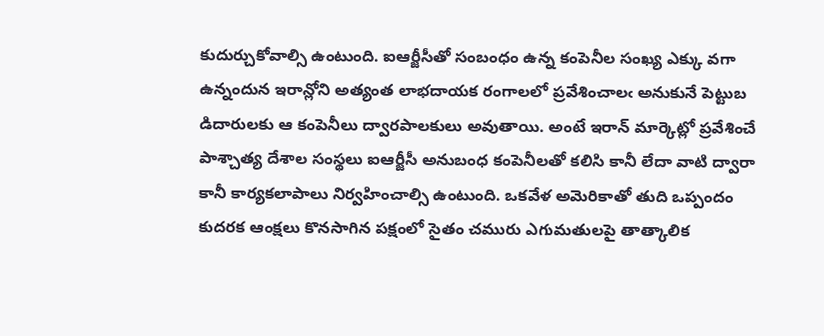కుదుర్చుకోవాల్సి ఉంటుంది. ఐఆర్జీసీతో సంబంధం ఉన్న కంపెనీల సంఖ్య ఎక్కు వగా ఉన్నందున ఇరాన్లోని అత్యంత లాభదాయక రంగాలలో ప్రవేశించాలఁ అనుకునే పెట్టుబ డిదారులకు ఆ కంపెనీలు ద్వారపాలకులు అవుతాయి. అంటే ఇరాన్ మార్కెట్లో ప్రవేశించే పాశ్చాత్య దేశాల సంస్థలు ఐఆర్జీసీ అనుబంధ కంపెనీలతో కలిసి కానీ లేదా వాటి ద్వారా కానీ కార్యకలాపాలు నిర్వహించాల్సి ఉంటుంది. ఒకవేళ అమెరికాతో తుది ఒప్పందం కుదరక ఆంక్షలు కొనసాగిన పక్షంలో సైతం చమురు ఎగుమతులపై తాత్కాలిక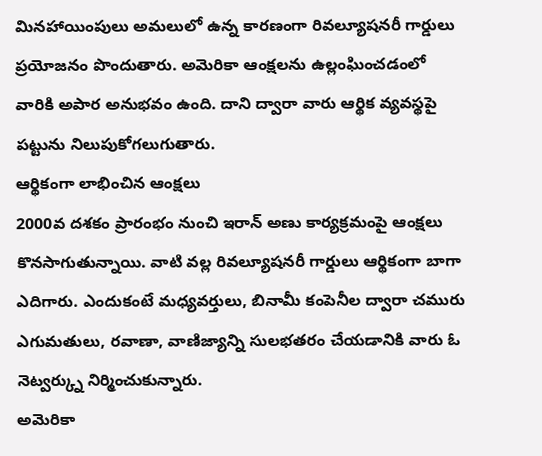మినహాయింపులు అమలులో ఉన్న కారణంగా రివల్యూషనరీ గార్డులు ప్రయోజనం పొందుతారు. అమెరికా ఆంక్షలను ఉల్లంఘించడంలో వారికి అపార అనుభవం ఉంది. దాని ద్వారా వారు ఆర్థిక వ్యవస్థపై పట్టును నిలుపుకోగలుగుతారు.
ఆర్థికంగా లాభించిన ఆంక్షలు
2000వ దశకం ప్రారంభం నుంచి ఇరాన్ అణు కార్యక్రమంపై ఆంక్షలు కొనసాగుతున్నాయి. వాటి వల్ల రివల్యూషనరీ గార్డులు ఆర్థికంగా బాగా ఎదిగారు. ఎందుకంటే మధ్యవర్తులు, బినామీ కంపెనీల ద్వారా చమురు ఎగుమతులు, రవాణా, వాణిజ్యాన్ని సులభతరం చేయడానికి వారు ఓ నెట్వర్క్ను నిర్మించుకున్నారు.
అమెరికా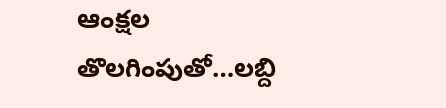ఆంక్షల తొలగింపుతో…లబ్ది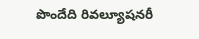పొందేది రివల్యూషనరీ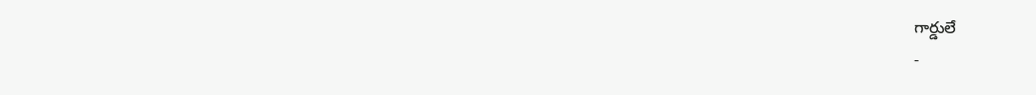గార్డులే
-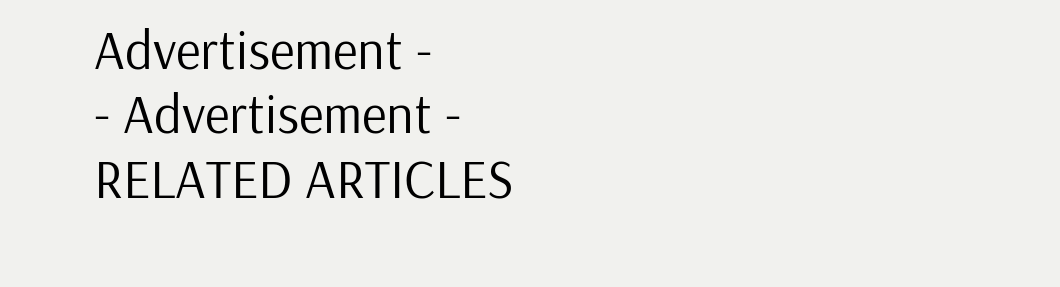Advertisement -
- Advertisement -
RELATED ARTICLES